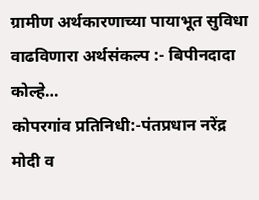ग्रामीण अर्थकारणाच्या पायाभूत सुविधा वाढविणारा अर्थसंकल्प :- बिपीनदादा कोल्हे…
कोपरगांव प्रतिनिधी:-पंतप्रधान नरेंद्र मोदी व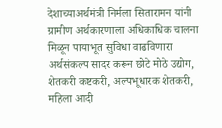देशाच्याअर्थमंत्री निर्मला सितारामन यांनी ग्रामीण अर्थकारणाला अधिकाधिक चालना मिळून पायाभूत सुविधा वाढविणारा अर्थसंकल्प सादर करून छोटे मोठे उद्योग, शेतकरी कष्टकरी, अल्पभूधारक शेतकरी, महिला आदी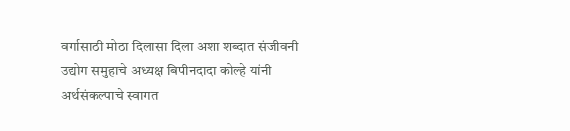वर्गासाठी मोठा दिलासा दिला अशा शब्दात संजीवनी उद्योग समुहाचे अध्यक्ष बिपीनदादा कोल्हे यांनी अर्थसंकल्पाचे स्वागत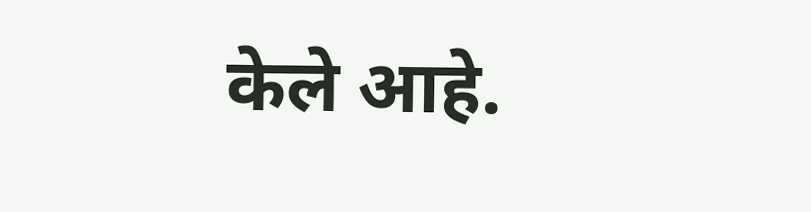केले आहे.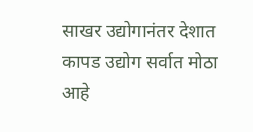साखर उद्योगानंतर देशात कापड उद्योग सर्वात मोठा आहे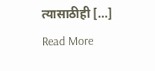त्यासाठीही […]
Read More